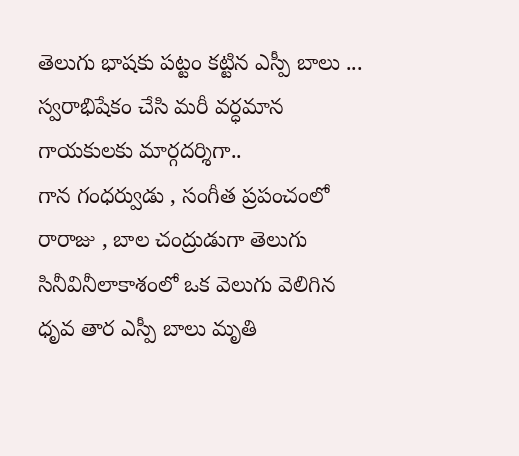తెలుగు భాషకు పట్టం కట్టిన ఎస్పీ బాలు ... స్వరాభిషేకం చేసి మరీ వర్ధమాన గాయకులకు మార్గదర్శిగా..
గాన గంధర్వుడు , సంగీత ప్రపంచంలో రారాజు , బాల చంద్రుడుగా తెలుగు సినీవినీలాకాశంలో ఒక వెలుగు వెలిగిన ధృవ తార ఎస్పీ బాలు మృతి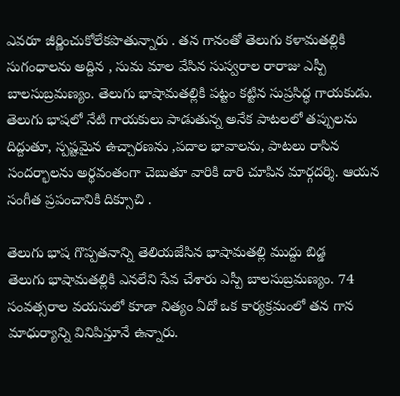ఎవరూ జీర్ణించుకోలేకపొతున్నారు . తన గానంతో తెలుగు కళామతల్లికి సుగంధాలను అద్దిన , సుమ మాల వేసిన సుస్వరాల రారాజు ఎస్పీ బాలసుబ్రమణ్యం. తెలుగు భాషామతల్లికి పట్టం కట్టిన సుప్రసిద్ధ గాయకుడు. తెలుగు భాషలో నేటి గాయకులు పాడుతున్న అనేక పాటలలో తప్పులను దిద్దుతూ, స్పష్టమైన ఉచ్చారణను ,పదాల భావాలను, పాటలు రాసిన సందర్భాలను అర్థవంతంగా చెబుతూ వారికి దారి చూపిన మార్గదర్శి. ఆయన సంగీత ప్రపంచానికి దిక్సూచి .

తెలుగు భాష గొప్పతనాన్ని తెలియజేసిన భాషామతల్లి ముద్దు బిడ్డ
తెలుగు భాషామతల్లికి ఎనలేని సేవ చేశారు ఎస్పీ బాలసుబ్రమణ్యం. 74 సంవత్సరాల వయసులో కూడా నిత్యం ఏదో ఒక కార్యక్రమంలో తన గాన మాధుర్యాన్ని వినిపిస్తూనే ఉన్నారు.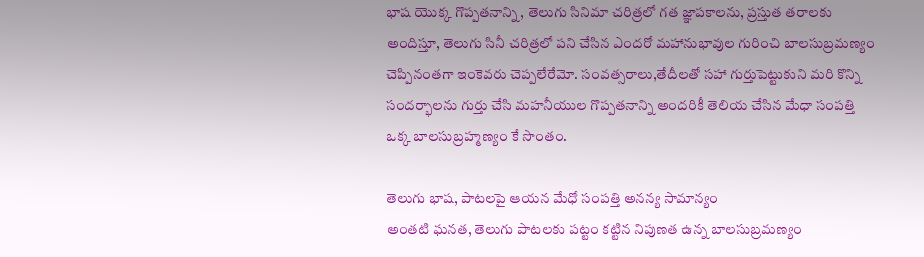భాష యొక్క గొప్పతనాన్ని, తెలుగు సినిమా చరిత్రలో గత జ్ఞాపకాలను, ప్రస్తుత తరాలకు అందిస్తూ, తెలుగు సినీ చరిత్రలో పని చేసిన ఎందరో మహానుభావుల గురించి బాలసుబ్రమణ్యం చెప్పినంతగా ఇంకెవరు చెప్పలేరేమో. సంవత్సరాలు,తేదీలతో సహా గుర్తుపెట్టుకుని మరి కొన్ని సందర్భాలను గుర్తు చేసి మహనీయుల గొప్పతనాన్ని అందరికీ తెలియ చేసిన మేధా సంపత్తి ఒక్క బాలసుబ్రహ్మణ్యం కే సొంతం.

తెలుగు భాష, పాటలపై ఆయన మేధో సంపత్తి అనన్య సామాన్యం
అంతటి ఘనత, తెలుగు పాటలకు పట్టం కట్టిన నిపుణత ఉన్న బాలసుబ్రమణ్యం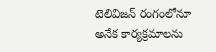టెలివిజన్ రంగంలోనూ అనేక కార్యక్రమాలను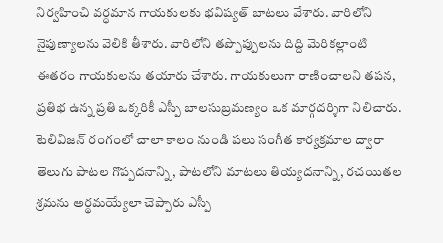నిర్వహించి వర్ధమాన గాయకులకు భవిష్యత్ బాటలు వేశారు. వారిలోని నైపుణ్యాలను వెలికి తీశారు. వారిలోని తప్పొప్పులను దిద్ది మెరికల్లాంటి ఈతరం గాయకులను తయారు చేశారు. గాయకులుగా రాణించాలని తపన, ప్రతిభ ఉన్న ప్రతి ఒక్కరికీ ఎస్పీ బాలసుబ్రమణ్యం ఒక మార్గదర్శిగా నిలిచారు. టెలివిజన్ రంగంలో చాలా కాలం నుండి పలు సంగీత కార్యక్రమాల ద్వారా తెలుగు పాటల గొప్పదనాన్ని, పాటలోని మాటలు తియ్యదనాన్ని, రచయితల శ్రమను అర్థమయ్యేలా చెప్పారు ఎస్పీ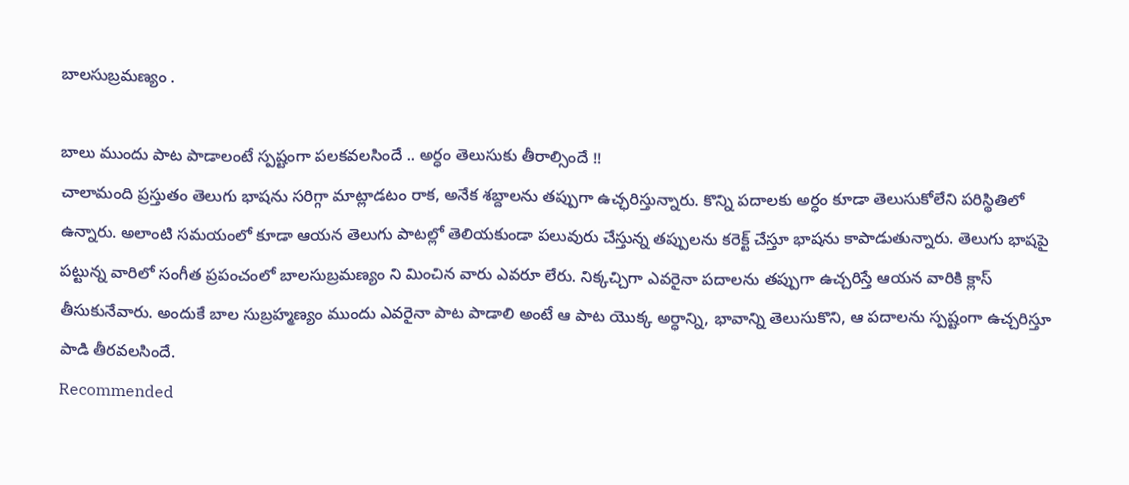బాలసుబ్రమణ్యం .

బాలు ముందు పాట పాడాలంటే స్పష్టంగా పలకవలసిందే .. అర్ధం తెలుసుకు తీరాల్సిందే !!
చాలామంది ప్రస్తుతం తెలుగు భాషను సరిగ్గా మాట్లాడటం రాక, అనేక శబ్దాలను తప్పుగా ఉచ్ఛరిస్తున్నారు. కొన్ని పదాలకు అర్ధం కూడా తెలుసుకోలేని పరిస్థితిలో ఉన్నారు. అలాంటి సమయంలో కూడా ఆయన తెలుగు పాటల్లో తెలియకుండా పలువురు చేస్తున్న తప్పులను కరెక్ట్ చేస్తూ భాషను కాపాడుతున్నారు. తెలుగు భాషపై పట్టున్న వారిలో సంగీత ప్రపంచంలో బాలసుబ్రమణ్యం ని మించిన వారు ఎవరూ లేరు. నిక్కచ్చిగా ఎవరైనా పదాలను తప్పుగా ఉచ్చరిస్తే ఆయన వారికి క్లాస్ తీసుకునేవారు. అందుకే బాల సుబ్రహ్మణ్యం ముందు ఎవరైనా పాట పాడాలి అంటే ఆ పాట యొక్క అర్ధాన్ని, భావాన్ని తెలుసుకొని, ఆ పదాలను స్పష్టంగా ఉచ్చరిస్తూ పాడి తీరవలసిందే.
Recommended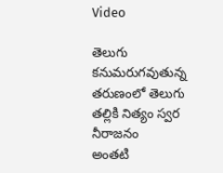Video

తెలుగు కనుమరుగవుతున్న తరుణంలో తెలుగు తల్లికి నిత్యం స్వర నీరాజనం
అంతటి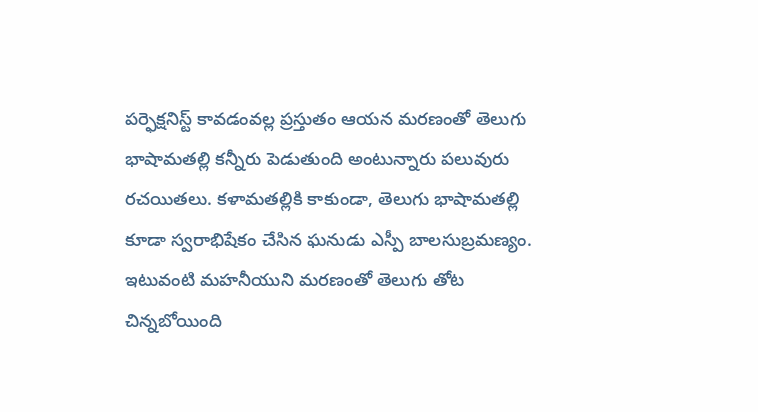పర్ఫెక్షనిస్ట్ కావడంవల్ల ప్రస్తుతం ఆయన మరణంతో తెలుగు భాషామతల్లి కన్నీరు పెడుతుంది అంటున్నారు పలువురు రచయితలు. కళామతల్లికి కాకుండా, తెలుగు భాషామతల్లి కూడా స్వరాభిషేకం చేసిన ఘనుడు ఎస్పీ బాలసుబ్రమణ్యం. ఇటువంటి మహనీయుని మరణంతో తెలుగు తోట చిన్నబోయింది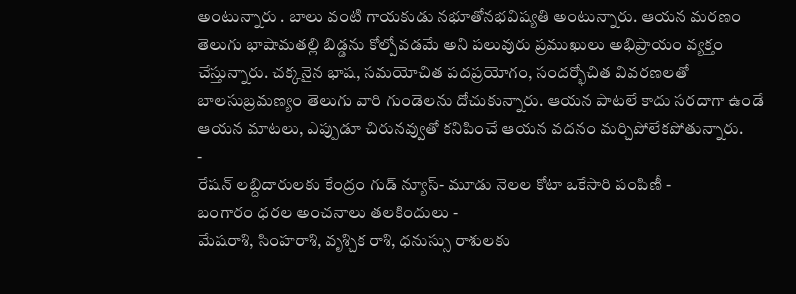అంటున్నారు . బాలు వంటి గాయకుడు నభూతోనభవిష్యతి అంటున్నారు. ఆయన మరణం తెలుగు భాషామతల్లి బిడ్డను కోల్పోవడమే అని పలువురు ప్రముఖులు అభిప్రాయం వ్యక్తం చేస్తున్నారు. చక్కనైన భాష, సమయోచిత పదప్రయోగం, సందర్భోచిత వివరణలతో బాలసుబ్రమణ్యం తెలుగు వారి గుండెలను దోచుకున్నారు. ఆయన పాటలే కాదు సరదాగా ఉండే ఆయన మాటలు, ఎప్పుడూ చిరునవ్వుతో కనిపించే ఆయన వదనం మర్చిపోలేకపోతున్నారు.
-
రేషన్ లబ్దిదారులకు కేంద్రం గుడ్ న్యూస్- మూడు నెలల కోటా ఒకేసారి పంపిణీ -
బంగారం ధరల అంచనాలు తలకిందులు -
మేషరాశి, సింహరాశి, వృశ్చిక రాశి, ధనుస్సు రాశులకు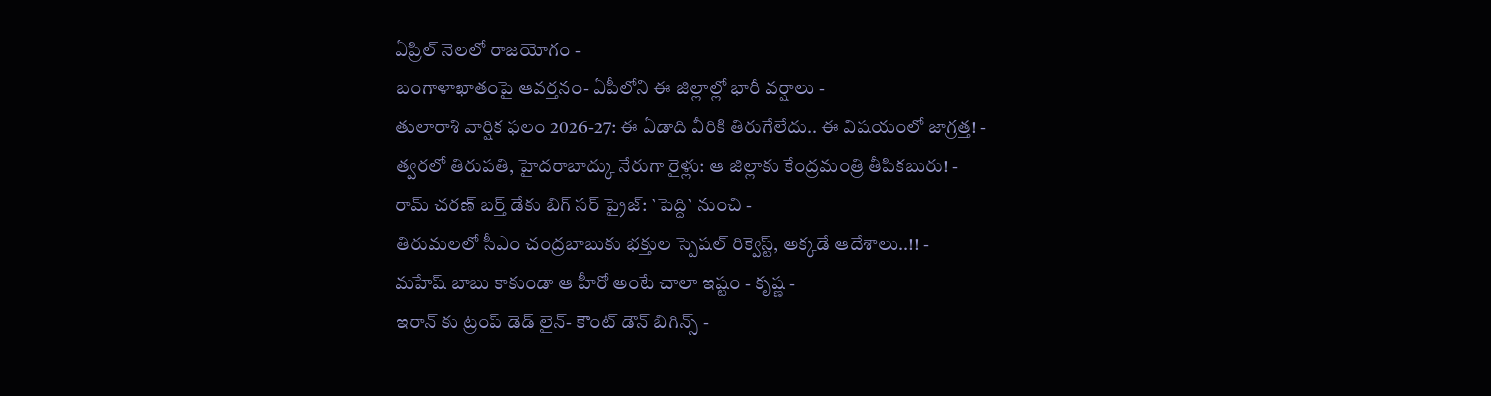ఏప్రిల్ నెలలో రాజయోగం -
బంగాళాఖాతంపై ఆవర్తనం- ఏపీలోని ఈ జిల్లాల్లో భారీ వర్షాలు -
తులారాశి వార్షిక ఫలం 2026-27: ఈ ఏడాది వీరికి తిరుగేలేదు.. ఈ విషయంలో జాగ్రత్త! -
త్వరలో తిరుపతి, హైదరాబాద్కు నేరుగా రైళ్లు: ఆ జిల్లాకు కేంద్రమంత్రి తీపికబురు! -
రామ్ చరణ్ బర్త్ డేకు బిగ్ సర్ ప్రైజ్: `పెద్ది` నుంచి -
తిరుమలలో సీఎం చంద్రబాబుకు భక్తుల స్పెషల్ రిక్వెస్ట్, అక్కడే ఆదేశాలు..!! -
మహేష్ బాబు కాకుండా ఆ హీరో అంటే చాలా ఇష్టం - కృష్ణ -
ఇరాన్ కు ట్రంప్ డెడ్ లైన్- కౌంట్ డౌన్ బిగిన్స్ -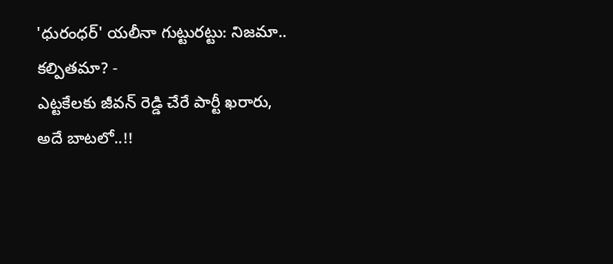'ధురంధర్' యలీనా గుట్టురట్టు: నిజమా.. కల్పితమా? -
ఎట్టకేలకు జీవన్ రెడ్డి చేరే పార్టీ ఖరారు, అదే బాటలో..!!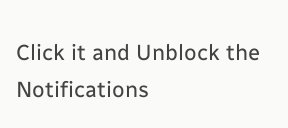Click it and Unblock the Notifications